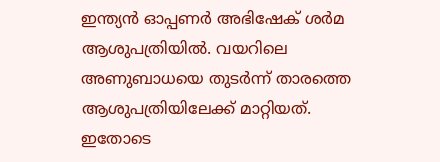ഇന്ത്യന്‍ ഓപ്പണര്‍ അഭിഷേക് ശര്‍മ ആശുപത്രിയില്‍. വയറിലെ അണുബാധയെ തുടര്‍ന്ന് താരത്തെ ആശുപത്രിയിലേക്ക് മാറ്റിയത്. ഇതോടെ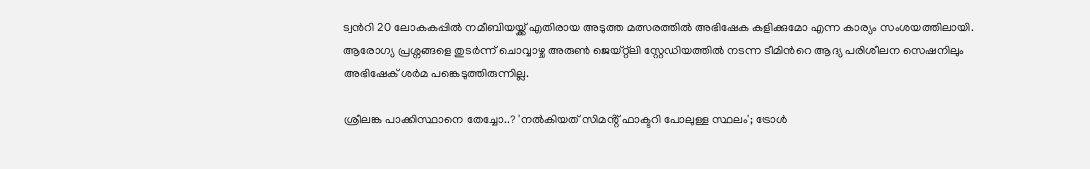ട്വന്‍റി 20 ലോകകപ്പില്‍ നമീബിയയ്ക്ക് എതിരായ അടുത്ത മത്സരത്തില്‍ അഭിഷേക കളിക്കുമോ എന്ന കാര്യം സംശയത്തിലായി. ആരോഗ്യ പ്രശ്നങ്ങളെ തുടര്‍ന്ന് ചൊവ്വാഴ്ച അരുണ്‍ ജെയ്റ്റ്ലി സ്റ്റേഡിയത്തില്‍ നടന്ന ടീമിന്‍റെ ആദ്യ പരിശീലന സെഷനിലും അഭിഷേക് ശര്‍മ പങ്കെടുത്തിരുന്നില്ല.

ശ്രീലങ്ക പാക്കിസ്ഥാനെ തേച്ചോ..? 'നൽകിയത് സിമൻ്റ് ഫാക്ടറി പോലുള്ള സ്ഥലം'; ട്രോൾ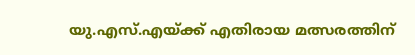യു.എസ്.എയ്ക്ക് എതിരായ മത്സരത്തിന്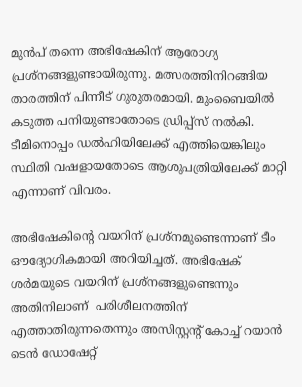മുന്‍പ് തന്നെ അഭിഷേകിന് ആരോഗ്യ പ്രശ്നങ്ങളുണ്ടായിരുന്നു. മത്സരത്തിനിറങ്ങിയ താരത്തിന് പിന്നീട് ഗുരുതരമായി. മുംബൈയില്‍ കടുത്ത പനിയുണ്ടാതോടെ ഡ്രിപ്പ്സ് നൽകി. ടീമിനൊപ്പം ഡല്‍ഹിയിലേക്ക് എത്തിയെങ്കിലും സ്ഥിതി വഷളായതോടെ ആശുപത്രിയിലേക്ക് മാറ്റി എന്നാണ് വിവരം.

അഭിഷേകിന്‍റെ വയറിന് പ്രശ്നമുണ്ടെന്നാണ് ടീം ഔദ്യോഗികമായി അറിയിച്ചത്. അഭിഷേക് ശര്‍മയുടെ വയറിന് പ്രശ്നങ്ങളുണ്ടെന്നും അതിനിലാണ്  പരിശീലനത്തിന് എത്താതിരുന്നതെന്നും അസിസ്റ്റന്‍റ് കോച്ച് റയാൻ ടെൻ ഡോഷേറ്റ്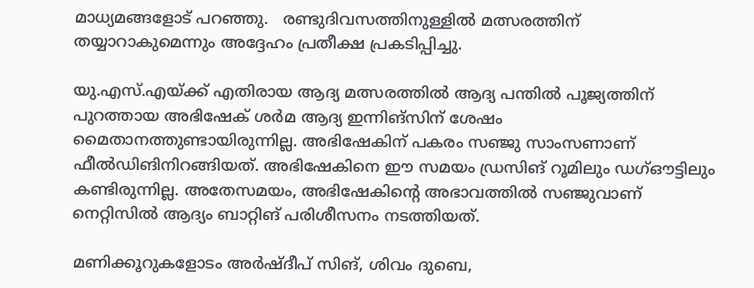മാധ്യമങ്ങളോട് പറഞ്ഞു.   രണ്ടുദിവസത്തിനുള്ളില്‍ മത്സരത്തിന് തയ്യാറാകുമെന്നും അദ്ദേഹം പ്രതീക്ഷ പ്രകടിപ്പിച്ചു.

യു.എസ്.എയ്ക്ക് എതിരായ ആദ്യ മത്സരത്തില്‍ ആദ്യ പന്തില്‍ പൂജ്യത്തിന് പുറത്തായ അഭിഷേക് ശര്‍മ ആദ്യ ഇന്നിങ്സിന് ശേഷം മൈതാനത്തുണ്ടായിരുന്നില്ല. അഭിഷേകിന് പകരം സഞ്ജു സാംസണാണ് ഫീല്‍ഡിങിനിറങ്ങിയത്. അഭിഷേകിനെ ഈ സമയം ഡ്രസിങ് റൂമിലും ഡഗ്ഔട്ടിലും കണ്ടിരുന്നില്ല. അതേസമയം, അഭിഷേകിന്‍റെ അഭാവത്തില്‍ സഞ്ജുവാണ് നെറ്റിസില്‍ ആദ്യം ബാറ്റിങ് പരിശീസനം നടത്തിയത്.

മണിക്കൂറുകളോടം അർഷ്ദീപ് സിങ്, ശിവം ദുബെ,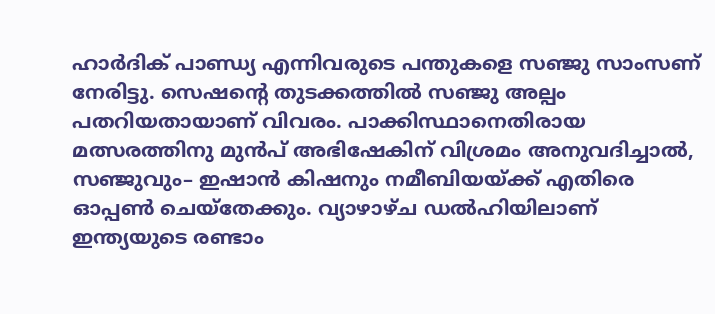ഹാർദിക് പാണ്ഡ്യ എന്നിവരുടെ പന്തുകളെ സഞ്ജു സാംസണ് നേരിട്ടു. സെഷന്റെ തുടക്കത്തിൽ സഞ്ജു അല്പം പതറിയതായാണ് വിവരം. പാക്കിസ്ഥാനെതിരായ മത്സരത്തിനു മുൻപ് അഭിഷേകിന് വിശ്രമം അനുവദിച്ചാല്‍, സഞ്ജുവും– ഇഷാൻ കിഷനും നമീബിയയ്ക്ക് എതിരെ ഓപ്പണ്‍ ചെയ്തേക്കും. വ്യാഴാഴ്ച ഡല്‍ഹിയിലാണ് ഇന്ത്യയുടെ രണ്ടാം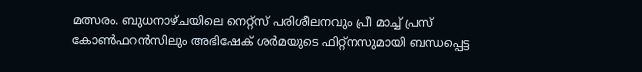മത്സരം. ബുധനാഴ്ചയിലെ നെറ്റ്സ് പരിശീലനവും പ്രീ മാച്ച് പ്രസ് കോണ്‍ഫറന്‍സിലും അഭിഷേക് ശര്‍മയുടെ ഫിറ്റ്നസുമായി ബന്ധപ്പെട്ട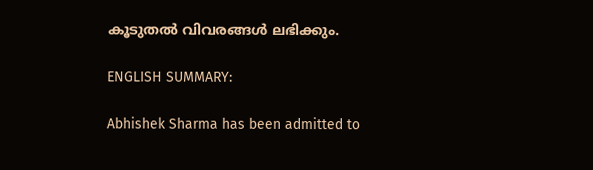കൂടുതല്‍ വിവരങ്ങള്‍ ലഭിക്കും.

ENGLISH SUMMARY:

Abhishek Sharma has been admitted to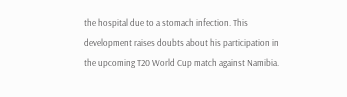the hospital due to a stomach infection. This development raises doubts about his participation in the upcoming T20 World Cup match against Namibia.